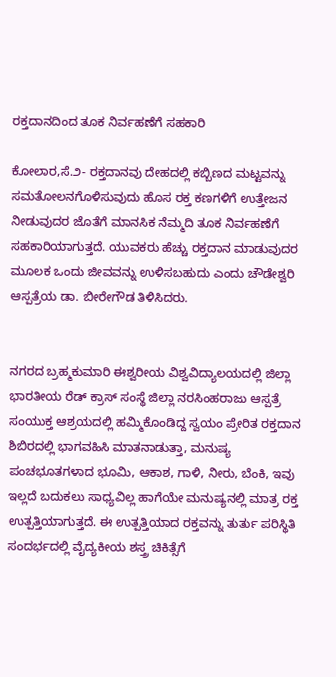ರಕ್ತದಾನದಿಂದ ತೂಕ ನಿರ್ವಹಣೆಗೆ ಸಹಕಾರಿ

ಕೋಲಾರ,ಸೆ.೨- ರಕ್ತದಾನವು ದೇಹದಲ್ಲಿ ಕಬ್ಬಿಣದ ಮಟ್ಟವನ್ನು ಸಮತೋಲನಗೊಳಿಸುವುದು ಹೊಸ ರಕ್ತ ಕಣಗಳಿಗೆ ಉತ್ತೇಜನ ನೀಡುವುದರ ಜೊತೆಗೆ ಮಾನಸಿಕ ನೆಮ್ಮದಿ ತೂಕ ನಿರ್ವಹಣೆಗೆ ಸಹಕಾರಿಯಾಗುತ್ತದೆ. ಯುವಕರು ಹೆಚ್ಚು ರಕ್ತದಾನ ಮಾಡುವುದರ ಮೂಲಕ ಒಂದು ಜೀವವನ್ನು ಉಳಿಸಬಹುದು ಎಂದು ಚೌಡೇಶ್ವರಿ ಆಸ್ಪತ್ರೆಯ ಡಾ. ಬೀರೇಗೌಡ ತಿಳಿಸಿದರು.


ನಗರದ ಬ್ರಹ್ಮಕುಮಾರಿ ಈಶ್ವರೀಯ ವಿಶ್ವವಿದ್ಯಾಲಯದಲ್ಲಿ ಜಿಲ್ಲಾ ಭಾರತೀಯ ರೆಡ್ ಕ್ರಾಸ್ ಸಂಸ್ಥೆ ಜಿಲ್ಲಾ ನರಸಿಂಹರಾಜು ಆಸ್ಪತ್ರೆ ಸಂಯುಕ್ತ ಆಶ್ರಯದಲ್ಲಿ ಹಮ್ಮಿಕೊಂಡಿದ್ದ ಸ್ವಯಂ ಪ್ರೇರಿತ ರಕ್ತದಾನ ಶಿಬಿರದಲ್ಲಿ ಭಾಗವಹಿಸಿ ಮಾತನಾಡುತ್ತಾ, ಮನುಷ್ಯ ಪಂಚಭೂತಗಳಾದ ಭೂಮಿ, ಆಕಾಶ, ಗಾಳಿ, ನೀರು, ಬೆಂಕಿ, ಇವು ಇಲ್ಲದೆ ಬದುಕಲು ಸಾಧ್ಯವಿಲ್ಲ ಹಾಗೆಯೇ ಮನುಷ್ಯನಲ್ಲಿ ಮಾತ್ರ ರಕ್ತ ಉತ್ಪತ್ತಿಯಾಗುತ್ತದೆ. ಈ ಉತ್ಪತ್ತಿಯಾದ ರಕ್ತವನ್ನು ತುರ್ತು ಪರಿಸ್ಥಿತಿ ಸಂದರ್ಭದಲ್ಲಿ ವೈದ್ಯಕೀಯ ಶಸ್ತ್ರ ಚಿಕಿತ್ಸೆಗೆ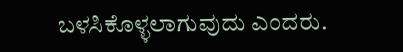ಬಳಸಿಕೊಳ್ಳಲಾಗುವುದು ಎಂದರು.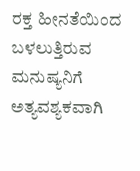ರಕ್ತ ಹೀನತೆಯಿಂದ ಬಳಲುತ್ತಿರುವ ಮನುಷ್ಯನಿಗೆ ಅತ್ಯವಶ್ಯಕವಾಗಿ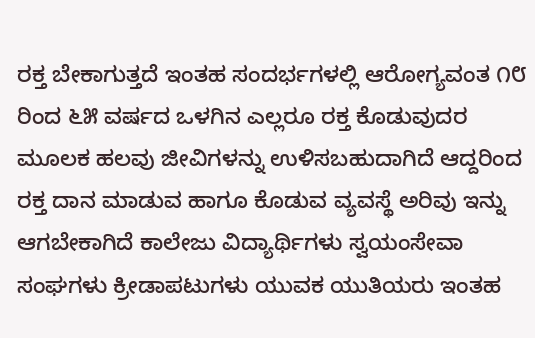ರಕ್ತ ಬೇಕಾಗುತ್ತದೆ ಇಂತಹ ಸಂದರ್ಭಗಳಲ್ಲಿ ಆರೋಗ್ಯವಂತ ೧೮ ರಿಂದ ೬೫ ವರ್ಷದ ಒಳಗಿನ ಎಲ್ಲರೂ ರಕ್ತ ಕೊಡುವುದರ ಮೂಲಕ ಹಲವು ಜೀವಿಗಳನ್ನು ಉಳಿಸಬಹುದಾಗಿದೆ ಆದ್ದರಿಂದ ರಕ್ತ ದಾನ ಮಾಡುವ ಹಾಗೂ ಕೊಡುವ ವ್ಯವಸ್ಥೆ ಅರಿವು ಇನ್ನು ಆಗಬೇಕಾಗಿದೆ ಕಾಲೇಜು ವಿದ್ಯಾರ್ಥಿಗಳು ಸ್ವಯಂಸೇವಾ ಸಂಘಗಳು ಕ್ರೀಡಾಪಟುಗಳು ಯುವಕ ಯುತಿಯರು ಇಂತಹ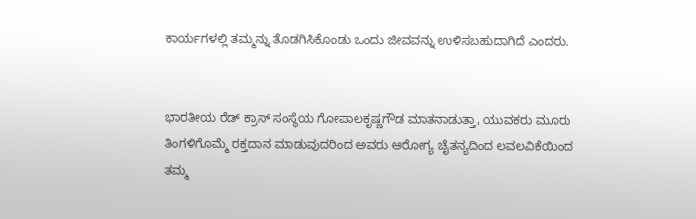ಕಾರ್ಯಗಳಲ್ಲಿ ತಮ್ಮನ್ನು ತೊಡಗಿಸಿಕೊಂಡು ಒಂದು ಜೀವವನ್ನು ಉಳಿಸಬಹುದಾಗಿದೆ ಎಂದರು.


ಭಾರತೀಯ ರೆಡ್ ಕ್ರಾಸ್ ಸಂಸ್ಥೆಯ ಗೋಪಾಲಕೃಷ್ಣಗೌಡ ಮಾತನಾಡುತ್ತಾ, ಯುವಕರು ಮೂರು ತಿಂಗಳಿಗೊಮ್ಮೆ ರಕ್ತದಾನ ಮಾಡುವುದರಿಂದ ಅವರು ಆರೋಗ್ಯ ಚೈತನ್ಯದಿಂದ ಲವಲವಿಕೆಯಿಂದ ತಮ್ಮ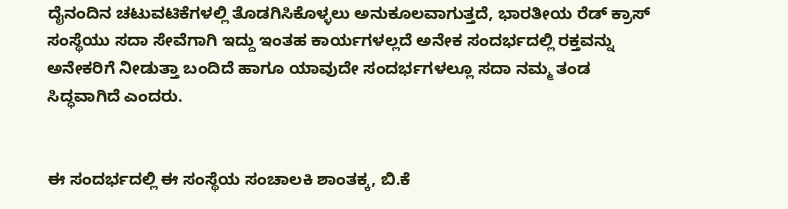ದೈನಂದಿನ ಚಟುವಟಿಕೆಗಳಲ್ಲಿ ತೊಡಗಿಸಿಕೊಳ್ಳಲು ಅನುಕೂಲವಾಗುತ್ತದೆ, ಭಾರತೀಯ ರೆಡ್ ಕ್ರಾಸ್ ಸಂಸ್ಥೆಯು ಸದಾ ಸೇವೆಗಾಗಿ ಇದ್ದು ಇಂತಹ ಕಾರ್ಯಗಳಲ್ಲದೆ ಅನೇಕ ಸಂದರ್ಭದಲ್ಲಿ ರಕ್ತವನ್ನು ಅನೇಕರಿಗೆ ನೀಡುತ್ತಾ ಬಂದಿದೆ ಹಾಗೂ ಯಾವುದೇ ಸಂದರ್ಭಗಳಲ್ಲೂ ಸದಾ ನಮ್ಮ ತಂಡ ಸಿದ್ಧವಾಗಿದೆ ಎಂದರು.


ಈ ಸಂದರ್ಭದಲ್ಲಿ ಈ ಸಂಸ್ಥೆಯ ಸಂಚಾಲಕಿ ಶಾಂತಕ್ಕ, ಬಿ.ಕೆ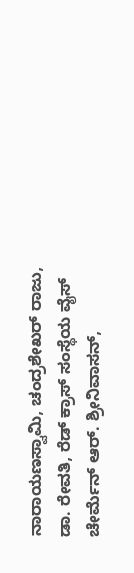ನಾರಾಯಣಸ್ವಾಮಿ, ಚಂದ್ರಶೇಖರ್ ರಾಜು, ಡಾ. ರೇವತಿ, ರೆಡ್ ಕ್ರಾಸ್ ಸಂಸ್ಥೆಯ ವೈಸ್ ಚೇರ್ಮೆನ್ ಆರ್. ಶ್ರೀನಿವಾಸನ್,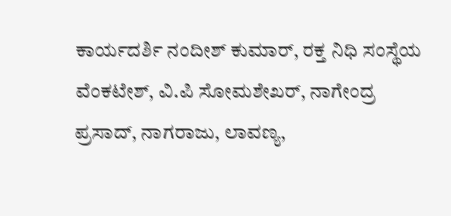ಕಾರ್ಯದರ್ಶಿ ನಂದೀಶ್ ಕುಮಾರ್, ರಕ್ತ ನಿಧಿ ಸಂಸ್ಥೆಯ ವೆಂಕಟೇಶ್, ವಿ.ಪಿ ಸೋಮಶೇಖರ್, ನಾಗೇಂದ್ರ ಪ್ರಸಾದ್, ನಾಗರಾಜು, ಲಾವಣ್ಯ,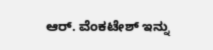ಆರ್. ವೆಂಕಟೇಶ್ ಇನ್ನು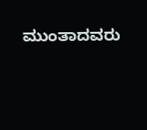ಮುಂತಾದವರು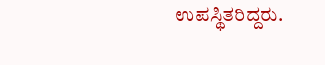ಉಪಸ್ಥಿತರಿದ್ದರು.